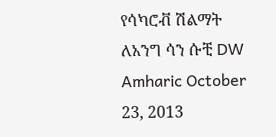የሳካሮቭ ሽልማት ለአንግ ሳን ሱቺ DW Amharic October 23, 2013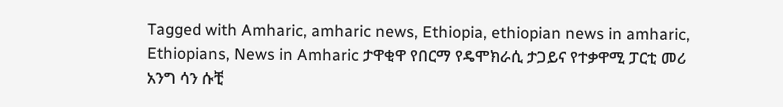Tagged with Amharic, amharic news, Ethiopia, ethiopian news in amharic, Ethiopians, News in Amharic ታዋቂዋ የበርማ የዴሞክራሲ ታጋይና የተቃዋሚ ፓርቲ መሪ አንግ ሳን ሱቺ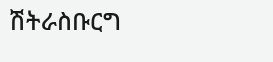ሽትራስቡርግ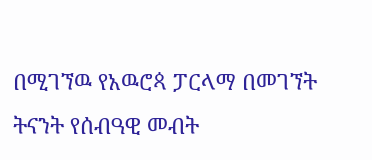በሚገኘዉ የአዉሮጳ ፓርላማ በመገኘት ትናንት የሰብዓዊ መብት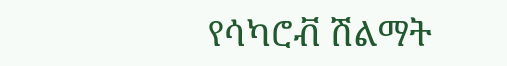የሳካሮቭ ሽልማት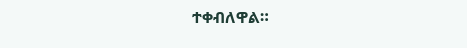ተቀብለዋል።